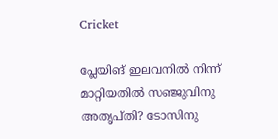Cricket

പ്ലേയിങ് ഇലവനിൽ നിന്ന് മാറ്റിയതിൽ സഞ്ജുവിനു അതൃപ്തി? ടോസിനു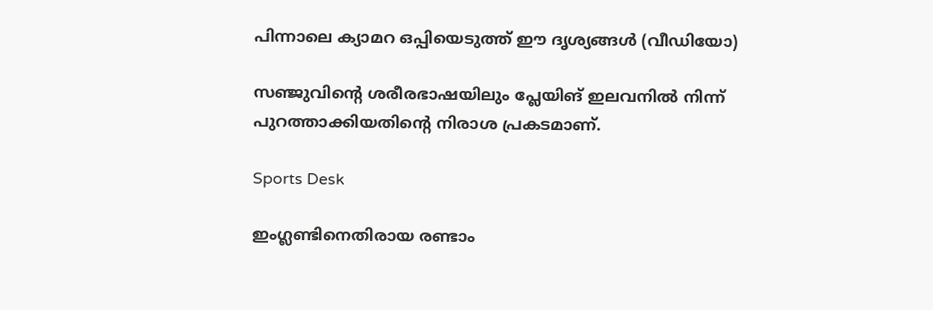പിന്നാലെ ക്യാമറ ഒപ്പിയെടുത്ത് ഈ ദൃശ്യങ്ങൾ (വീഡിയോ)

സഞ്ജുവിന്റെ ശരീരഭാഷയിലും പ്ലേയിങ് ഇലവനിൽ നിന്ന് പുറത്താക്കിയതിന്റെ നിരാശ പ്രകടമാണ്.

Sports Desk

ഇംഗ്ലണ്ടിനെതിരായ രണ്ടാം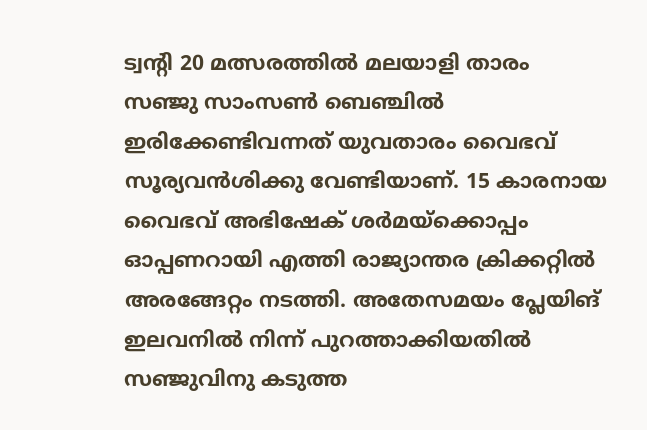ട്വന്റി 20 മത്സരത്തിൽ മലയാളി താരം സഞ്ജു സാംസൺ ബെഞ്ചിൽ ഇരിക്കേണ്ടിവന്നത് യുവതാരം വൈഭവ് സൂര്യവൻശിക്കു വേണ്ടിയാണ്. 15 കാരനായ വൈഭവ് അഭിഷേക് ശർമയ്‌ക്കൊപ്പം ഓപ്പണറായി എത്തി രാജ്യാന്തര ക്രിക്കറ്റിൽ അരങ്ങേറ്റം നടത്തി. അതേസമയം പ്ലേയിങ് ഇലവനിൽ നിന്ന് പുറത്താക്കിയതിൽ സഞ്ജുവിനു കടുത്ത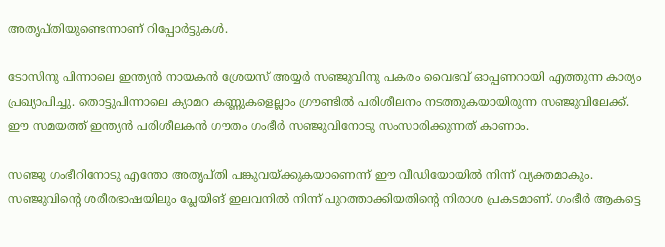അതൃപ്തിയുണ്ടെന്നാണ് റിപ്പോർട്ടുകൾ.

ടോസിനു പിന്നാലെ ഇന്ത്യൻ നായകൻ ശ്രേയസ് അയ്യർ സഞ്ജുവിനു പകരം വൈഭവ് ഓപ്പണറായി എത്തുന്ന കാര്യം പ്രഖ്യാപിച്ചു. തൊട്ടുപിന്നാലെ ക്യാമറ കണ്ണുകളെല്ലാം ഗ്രൗണ്ടിൽ പരിശീലനം നടത്തുകയായിരുന്ന സഞ്ജുവിലേക്ക്. ഈ സമയത്ത് ഇന്ത്യൻ പരിശീലകൻ ഗൗതം ഗംഭീർ സഞ്ജുവിനോടു സംസാരിക്കുന്നത് കാണാം.

സഞ്ജു ഗംഭീറിനോടു എന്തോ അതൃപ്തി പങ്കുവയ്ക്കുകയാണെന്ന് ഈ വീഡിയോയിൽ നിന്ന് വ്യക്തമാകും. സഞ്ജുവിന്റെ ശരീരഭാഷയിലും പ്ലേയിങ് ഇലവനിൽ നിന്ന് പുറത്താക്കിയതിന്റെ നിരാശ പ്രകടമാണ്. ഗംഭീർ ആകട്ടെ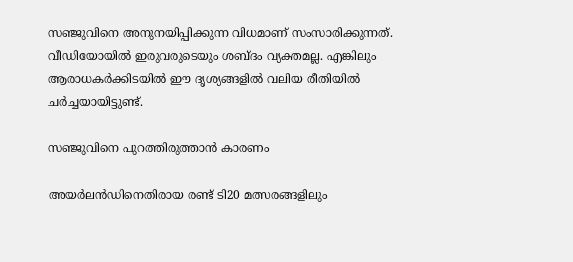സഞ്ജുവിനെ അനുനയിപ്പിക്കുന്ന വിധമാണ് സംസാരിക്കുന്നത്. വീഡിയോയിൽ ഇരുവരുടെയും ശബ്ദം വ്യക്തമല്ല. എങ്കിലും ആരാധകർക്കിടയിൽ ഈ ദൃശ്യങ്ങളിൽ വലിയ രീതിയിൽ ചർച്ചയായിട്ടുണ്ട്.

സഞ്ജുവിനെ പുറത്തിരുത്താൻ കാരണം

അയർലൻഡിനെതിരായ രണ്ട് ടി20 മത്സരങ്ങളിലും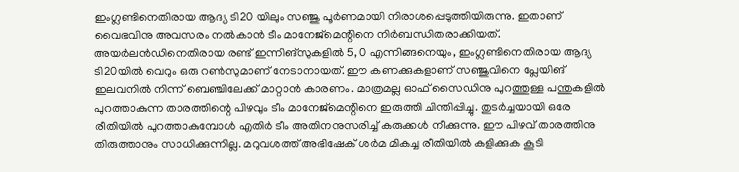ഇംഗ്ലണ്ടിനെതിരായ ആദ്യ ടി20 യിലും സഞ്ജു പൂർണമായി നിരാശപ്പെടുത്തിയിരുന്നു. ഇതാണ് വൈഭവിനു അവസരം നൽകാൻ ടീം മാനേജ്‌മെന്റിനെ നിർബന്ധിതരാക്കിയത്. അയർലൻഡിനെതിരായ രണ്ട് ഇന്നിങ്സുകളിൽ 5, 0 എന്നിങ്ങനെയും, ഇംഗ്ലണ്ടിനെതിരായ ആദ്യ ടി20യിൽ വെറും ഒരു റൺസുമാണ് നേടാനായത്. ഈ കണക്കുകളാണ് സഞ്ജുവിനെ പ്ലേയിങ് ഇലവനിൽ നിന്ന് ബെഞ്ചിലേക്ക് മാറ്റാൻ കാരണം. മാത്രമല്ല ഓഫ് സൈഡിനു പുറത്തുള്ള പന്തുകളിൽ പുറത്താകുന്ന താരത്തിന്റെ പിഴവും ടീം മാനേജ്‌മെന്റിനെ ഇരുത്തി ചിന്തിപ്പിച്ചു. തുടർച്ചയായി ഒരേ രീതിയിൽ പുറത്താകുമ്പോൾ എതിർ ടീം അതിനനുസരിച്ച് കരുക്കൾ നീക്കുന്നു. ഈ പിഴവ് താരത്തിനു തിരുത്താനും സാധിക്കുന്നില്ല. മറുവശത്ത് അഭിഷേക് ശർമ മികച്ച രീതിയിൽ കളിക്കുക കൂടി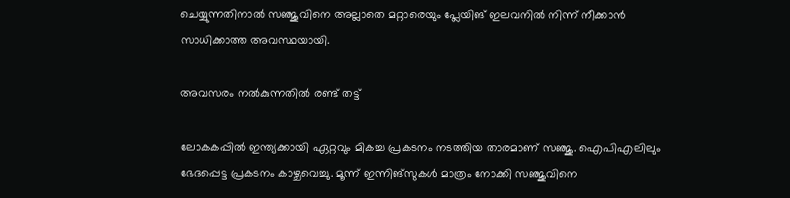ചെയ്യുന്നതിനാൽ സഞ്ജുവിനെ അല്ലാതെ മറ്റാരെയും പ്ലേയിങ് ഇലവനിൽ നിന്ന് നീക്കാൻ സാധിക്കാത്ത അവസ്ഥയായി.

അവസരം നൽകുന്നതിൽ രണ്ട് തട്ട്

ലോകകപ്പിൽ ഇന്ത്യക്കായി ഏറ്റവും മികച്ച പ്രകടനം നടത്തിയ താരമാണ് സഞ്ജു. ഐപിഎലിലും ഭേദപ്പെട്ട പ്രകടനം കാഴ്ചവെച്ചു. മൂന്ന് ഇന്നിങ്‌സുകൾ മാത്രം നോക്കി സഞ്ജുവിനെ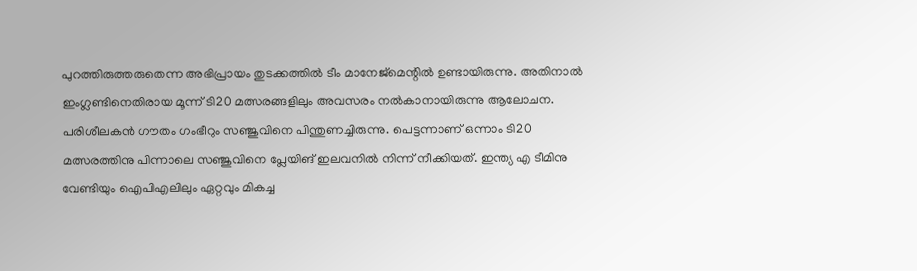പുറത്തിരുത്തരുതെന്ന അഭിപ്രായം തുടക്കത്തിൽ ടീം മാനേജ്‌മെന്റിൽ ഉണ്ടായിരുന്നു. അതിനാൽ ഇംഗ്ലണ്ടിനെതിരായ മൂന്ന് ടി20 മത്സരങ്ങളിലും അവസരം നൽകാനായിരുന്നു ആലോചന. പരിശീലകൻ ഗൗതം ഗംഭീറും സഞ്ജുവിനെ പിന്തുണച്ചിരുന്നു. പെട്ടന്നാണ് ഒന്നാം ടി20 മത്സരത്തിനു പിന്നാലെ സഞ്ജുവിനെ പ്ലേയിങ് ഇലവനിൽ നിന്ന് നീക്കിയത്. ഇന്ത്യ എ ടീമിനു വേണ്ടിയും ഐപിഎലിലും ഏറ്റവും മികച്ച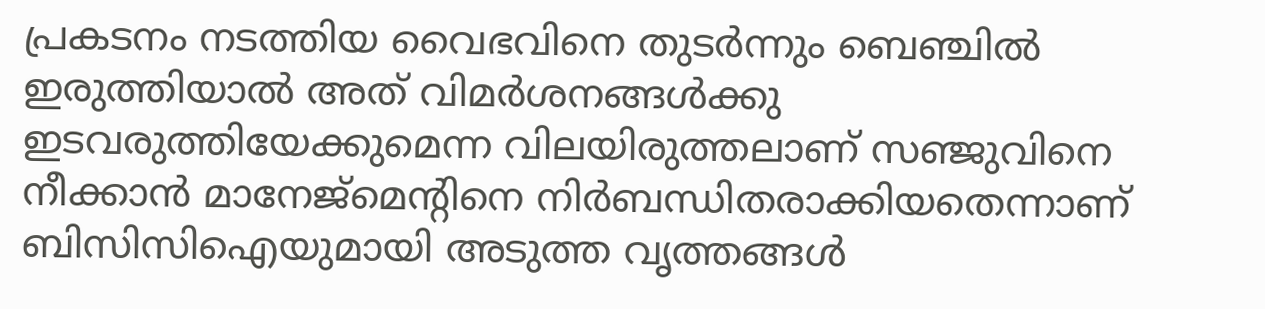പ്രകടനം നടത്തിയ വൈഭവിനെ തുടർന്നും ബെഞ്ചിൽ ഇരുത്തിയാൽ അത് വിമർശനങ്ങൾക്കു ഇടവരുത്തിയേക്കുമെന്ന വിലയിരുത്തലാണ് സഞ്ജുവിനെ നീക്കാൻ മാനേജ്‌മെന്റിനെ നിർബന്ധിതരാക്കിയതെന്നാണ് ബിസിസിഐയുമായി അടുത്ത വൃത്തങ്ങൾ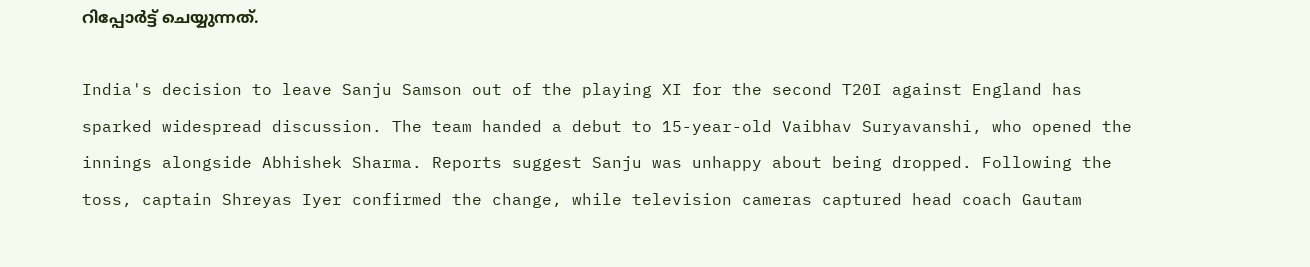റിപ്പോർട്ട് ചെയ്യുന്നത്.

India's decision to leave Sanju Samson out of the playing XI for the second T20I against England has sparked widespread discussion. The team handed a debut to 15-year-old Vaibhav Suryavanshi, who opened the innings alongside Abhishek Sharma. Reports suggest Sanju was unhappy about being dropped. Following the toss, captain Shreyas Iyer confirmed the change, while television cameras captured head coach Gautam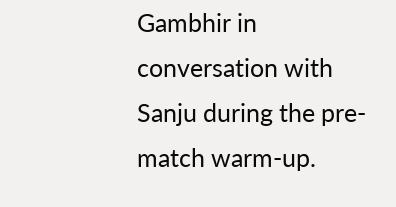Gambhir in conversation with Sanju during the pre-match warm-up.